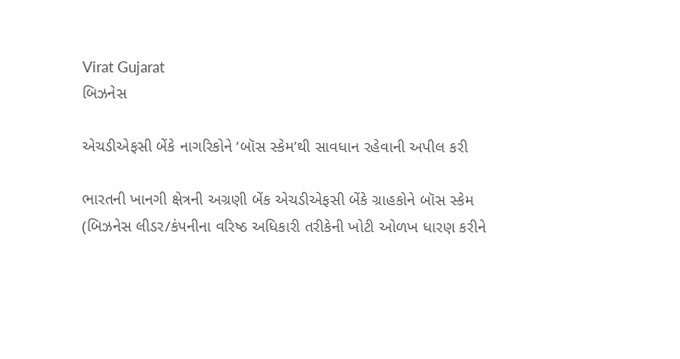Virat Gujarat
બિઝનેસ

એચડીએફસી બેંકે નાગરિકોને ‘બૉસ સ્કેમ’થી સાવધાન રહેવાની અપીલ કરી

ભારતની ખાનગી ક્ષેત્રની અગ્રણી બેંક એચડીએફસી બેંકે ગ્રાહકોને બૉસ સ્કેમ (બિઝનેસ લીડર/કંપનીના વરિષ્ઠ અધિકારી તરીકેની ખોટી ઓળખ ધારણ કરીને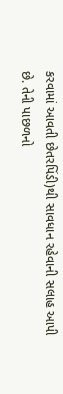કરવામાં આવતી છેતરપિંડી)થી સાવધાન રહેવાની સલાહ આપી છે. તેની પાછળનો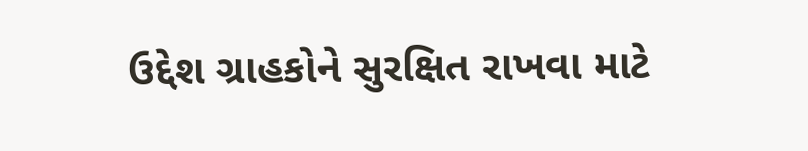ઉદ્દેશ ગ્રાહકોને સુરક્ષિત રાખવા માટે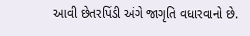આવી છેતરપિંડી અંગે જાગૃતિ વધારવાનો છે.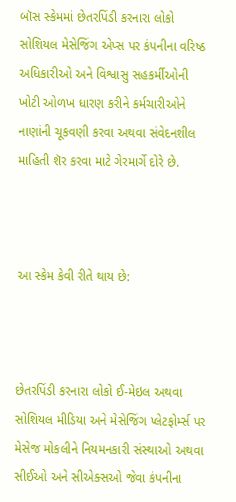બૉસ સ્કેમમાં છેતરપિંડી કરનારા લોકો સોશિયલ મેસેજિંગ એપ્સ પર કંપનીના વરિષ્ઠ અધિકારીઓ અને વિશ્વાસુ સહકર્મીઓની ખોટી ઓળખ ધારણ કરીને કર્મચારીઓને નાણાંની ચૂકવણી કરવા અથવા સંવેદનશીલ માહિતી શૅર કરવા માટે ગેરમાર્ગે દોરે છે.



આ સ્કેમ કેવી રીતે થાય છે:



છેતરપિંડી કરનારા લોકો ઈ-મેઇલ અથવા સોશિયલ મીડિયા અને મેસેજિંગ પ્લેટફોર્મ્સ પર મેસેજ મોકલીને નિયમનકારી સંસ્થાઓ અથવા સીઈઓ અને સીએક્સઓ જેવા કંપનીના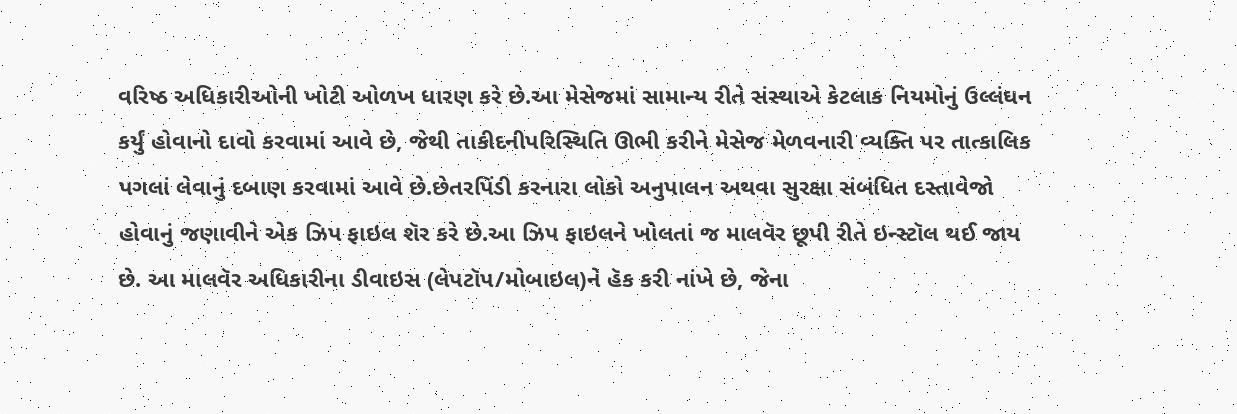વરિષ્ઠ અધિકારીઓની ખોટી ઓળખ ધારણ કરે છે.આ મેસેજમાં સામાન્ય રીતે સંસ્થાએ કેટલાક નિયમોનું ઉલ્લંઘન કર્યું હોવાનો દાવો કરવામાં આવે છે, જેથી તાકીદનીપરિસ્થિતિ ઊભી કરીને મેસેજ મેળવનારી વ્યક્તિ પર તાત્કાલિક પગલાં લેવાનું દબાણ કરવામાં આવે છે.છેતરપિંડી કરનારા લોકો અનુપાલન અથવા સુરક્ષા સંબંધિત દસ્તાવેજો હોવાનું જણાવીને એક ઝિપ ફાઇલ શૅર કરે છે.આ ઝિપ ફાઇલને ખોલતાં જ માલવૅર છૂપી રીતે ઇન્સ્ટૉલ થઈ જાય છે. આ માલવૅર અધિકારીના ડીવાઇસ (લેપટૉપ/મોબાઇલ)ને હૅક કરી નાંખે છે, જેના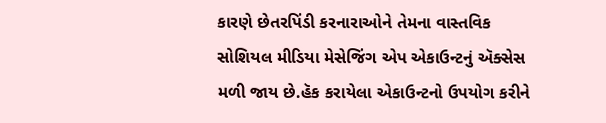કારણે છેતરપિંડી કરનારાઓને તેમના વાસ્તવિક સોશિયલ મીડિયા મેસેજિંગ એપ એકાઉન્ટનું ઍક્સેસ મળી જાય છે.હૅક કરાયેલા એકાઉન્ટનો ઉપયોગ કરીને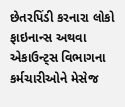છેતરપિંડી કરનારા લોકો ફાઇનાન્સ અથવા એકાઉન્ટ્સ વિભાગના કર્મચારીઓને મેસેજ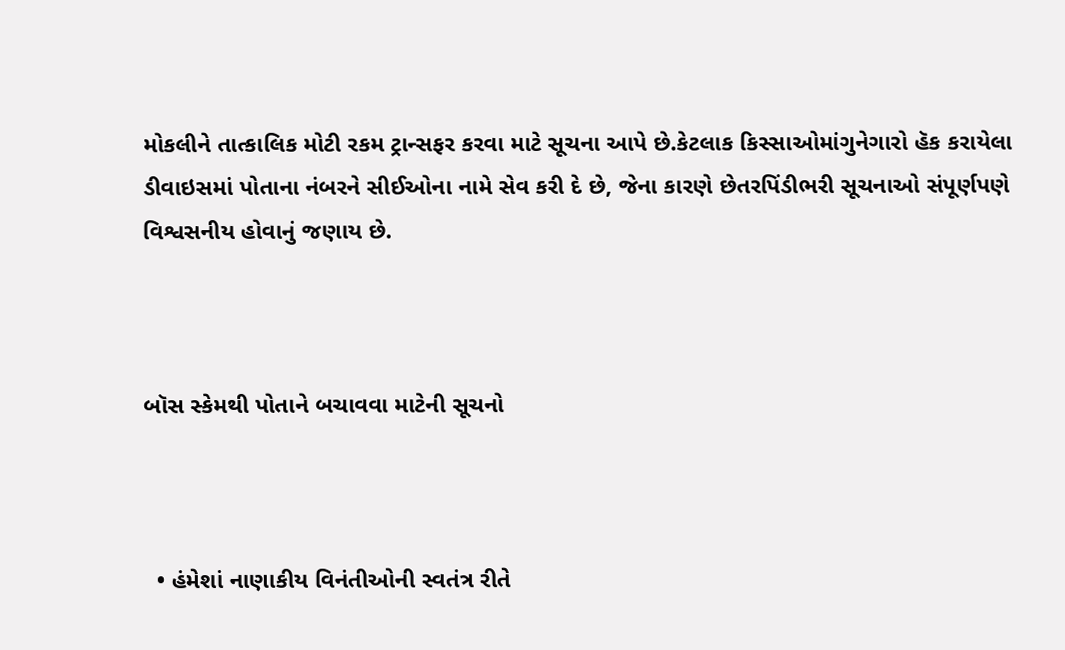મોકલીને તાત્કાલિક મોટી રકમ ટ્રાન્સફર કરવા માટે સૂચના આપે છે.કેટલાક કિસ્સાઓમાંગુનેગારો હૅક કરાયેલા ડીવાઇસમાં પોતાના નંબરને સીઈઓના નામે સેવ કરી દે છે, જેના કારણે છેતરપિંડીભરી સૂચનાઓ સંપૂર્ણપણે વિશ્વસનીય હોવાનું જણાય છે.



બૉસ સ્કેમથી પોતાને બચાવવા માટેની સૂચનો



  • હંમેશાં નાણાકીય વિનંતીઓની સ્વતંત્ર રીતે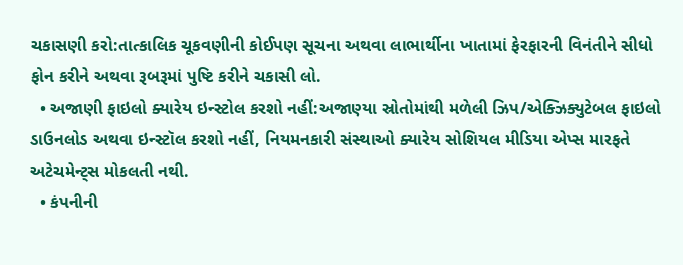ચકાસણી કરો:તાત્કાલિક ચૂકવણીની કોઈપણ સૂચના અથવા લાભાર્થીના ખાતામાં ફેરફારની વિનંતીને સીધો ફોન કરીને અથવા રૂબરૂમાં પુષ્ટિ કરીને ચકાસી લો.
  • અજાણી ફાઇલો ક્યારેય ઇન્સ્ટોલ કરશો નહીં:અજાણ્યા સ્રોતોમાંથી મળેલી ઝિપ/એક્ઝિક્યુટેબલ ફાઇલો ડાઉનલોડ અથવા ઇન્સ્ટૉલ કરશો નહીં, નિયમનકારી સંસ્થાઓ ક્યારેય સોશિયલ મીડિયા એપ્સ મારફતે અટેચમેન્ટ્સ મોકલતી નથી.
  • કંપનીની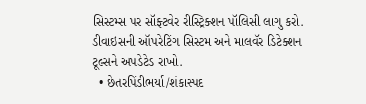સિસ્ટમ્સ પર સૉફ્ટવેર રીસ્ટ્રિક્શન પૉલિસી લાગુ કરો. ડીવાઇસની ઑપરેટિંગ સિસ્ટમ અને માલવૅર ડિટેક્શન ટૂલ્સને અપડેટેડ રાખો.
  • છેતરપિંડીભર્યા/શંકાસ્પદ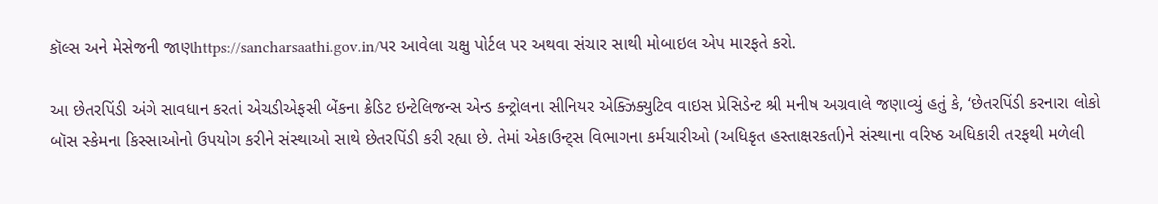કૉલ્સ અને મેસેજની જાણhttps://sancharsaathi.gov.in/પર આવેલા ચક્ષુ પોર્ટલ પર અથવા સંચાર સાથી મોબાઇલ એપ મારફતે કરો.

આ છેતરપિંડી અંગે સાવધાન કરતાં એચડીએફસી બેંકના ક્રેડિટ ઇન્ટેલિજન્સ એન્ડ કન્ટ્રોલના સીનિયર એક્ઝિક્યુટિવ વાઇસ પ્રેસિડેન્ટ શ્રી મનીષ અગ્રવાલે જણાવ્યું હતું કે, ‘છેતરપિંડી કરનારા લોકો બૉસ સ્કેમના કિસ્સાઓનો ઉપયોગ કરીને સંસ્થાઓ સાથે છેતરપિંડી કરી રહ્યા છે. તેમાં એકાઉન્ટ્સ વિભાગના કર્મચારીઓ (અધિકૃત હસ્તાક્ષરકર્તા)ને સંસ્થાના વરિષ્ઠ અધિકારી તરફથી મળેલી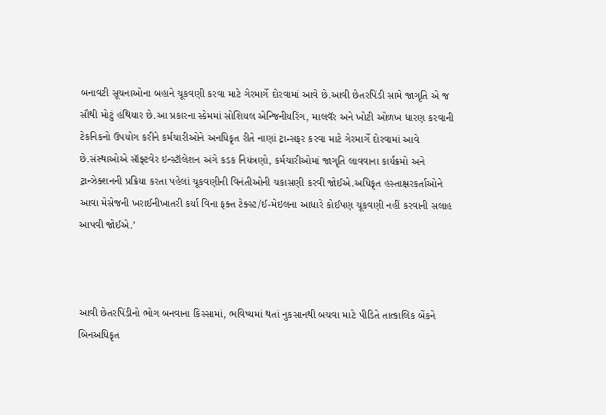બનાવટી સૂચનાઓના બહાને ચૂકવણી કરવા માટે ગેરમાર્ગે દોરવામાં આવે છે.આવી છેતરપિંડી સામે જાગૃતિ એ જ સૌથી મોટું હથિયાર છે.આ પ્રકારના સ્કેમમાં સોશિયલ એન્જિનીયરિંગ, માલવૅર અને ખોટી ઓળખ ધારણ કરવાની ટેકનિકનો ઉપયોગ કરીને કર્મચારીઓને અનધિકૃત રીતે નાણાં ટ્રાન્સફર કરવા માટે ગેરમાર્ગે દોરવામાં આવે છે.સંસ્થાઓએ સૉફ્ટવેર ઇન્સ્ટૉલેશન અંગે કડક નિયંત્રણો, કર્મચારીઓમાં જાગૃતિ લાવવાના કાર્યક્રમો અને ટ્રાન્ઝેક્શનની પ્રક્રિયા કરતા પહેલાં ચૂકવણીની વિનંતીઓની ચકાસણી કરવી જોઈએ.અધિકૃત હસ્તાક્ષરકર્તાઓને આવા મેસેજની ખરાઈનીખાતરી કર્યા વિના ફક્ત ટેક્સ્ટ/ઈ-મેઇલના આધારે કોઈપણ ચૂકવણી નહીં કરવાની સલાહ આપવી જોઈએ.’



આવી છેતરપિંડીનો ભોગ બનવાના કિસ્સામાં, ભવિષ્યમાં થતાં નુકસાનથી બચવા માટે પીડિતે તાત્કાલિક બેંકને બિનઅધિકૃત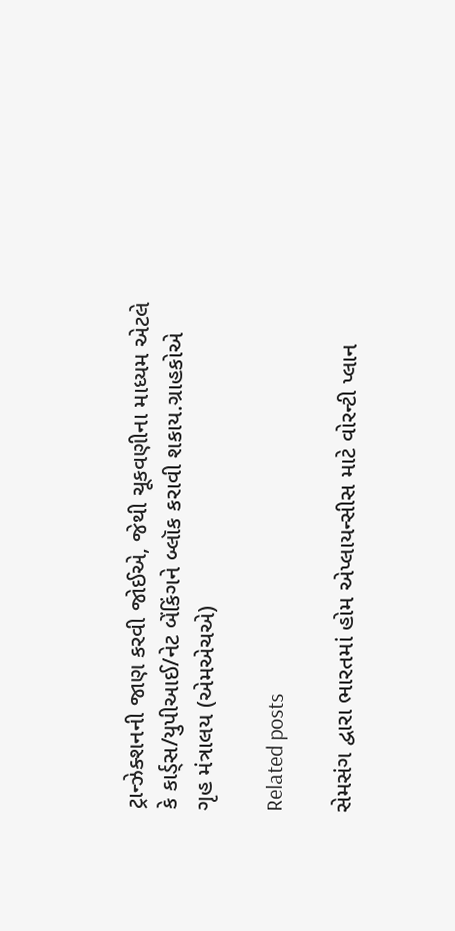ટ્રાન્ઝેક્શનની જાણ કરવી જોઈએ, જેથી ચૂકવણીના માધ્યમ એટલે કે કાર્ડ્સ/યુપીઆઈ/નેટ બેંકિંગને બ્લૉક કરાવી શકાય.ગ્રાહકોએ ગૃહ મંત્રાલય (એમએચએ)

Related posts

સેમસંગ દ્વારા ભારતમાં હોમ એપ્લાયન્સીસ માટે વોરન્ટી પ્લાન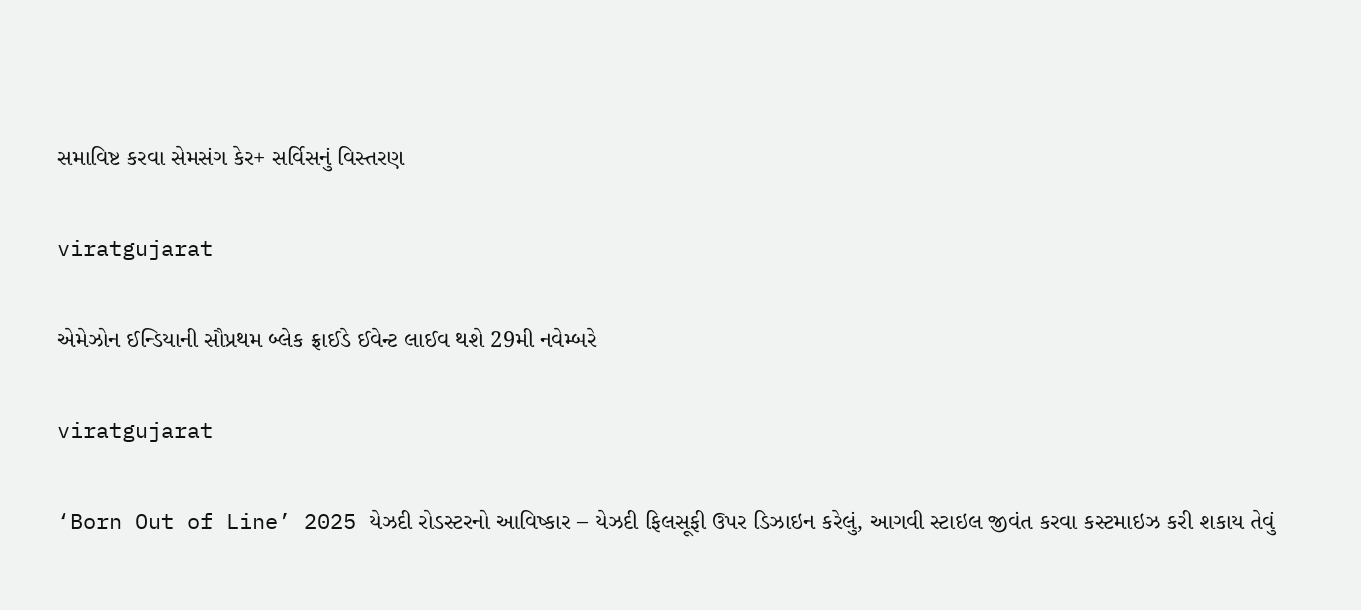સમાવિષ્ટ કરવા સેમસંગ કેર+ સર્વિસનું વિસ્તરણ

viratgujarat

એમેઝોન ઈન્ડિયાની સૌપ્રથમ બ્લેક ફ્રાઈડે ઈવેન્ટ લાઈવ થશે 29મી નવેમ્બરે

viratgujarat

‘Born Out of Line’ 2025 યેઝદી રોડસ્ટરનો આવિષ્કાર – યેઝદી ફિલસૂફી ઉપર ડિઝાઇન કરેલું, આગવી સ્ટાઇલ જીવંત કરવા કસ્ટમાઇઝ કરી શકાય તેવું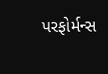પરફોર્મન્સ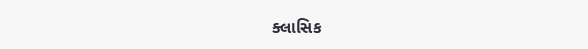ક્લાસિક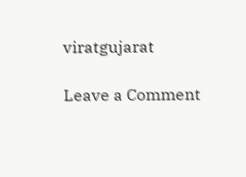viratgujarat

Leave a Comment